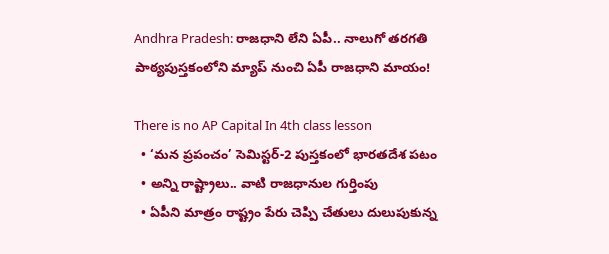Andhra Pradesh: రాజధాని లేని ఏపీ.. నాలుగో తరగతి పాఠ్యపుస్తకంలోని మ్యాప్‌ నుంచి ఏపీ రాజధాని మాయం!

There is no AP Capital In 4th class lesson
  • ‘మన ప్రపంచం’ సెమిస్టర్-2 పుస్తకంలో భారతదేశ పటం
  • అన్ని రాష్ట్రాలు.. వాటి రాజధానుల గుర్తింపు
  • ఏపీని మాత్రం రాష్ట్రం పేరు చెప్పి చేతులు దులుపుకున్న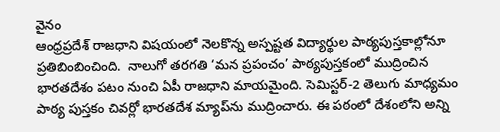వైనం
ఆంధ్రప్రదేశ్ రాజధాని విషయంలో నెలకొన్న అస్పష్టత విద్యార్థుల పాఠ్యపుస్తకాల్లోనూ ప్రతిబింబించింది.  నాలుగో తరగతి ‘మన ప్రపంచం’ పాఠ్యపుస్తకంలో ముద్రించిన భారతదేశం పటం నుంచి ఏపీ రాజధాని మాయమైంది. సెమిస్టర్-2 తెలుగు మాధ్యమం పాఠ్య పుస్తకం చివర్లో భారతదేశ మ్యాప్‌ను ముద్రించారు. ఈ పఠంలో దేశంలోని అన్ని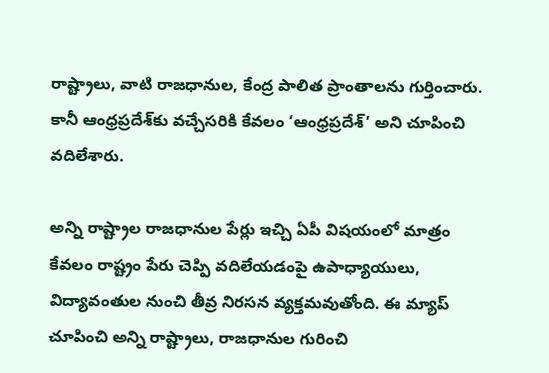రాష్ట్రాలు, వాటి రాజధానుల, కేంద్ర పాలిత ప్రాంతాలను గుర్తించారు. కానీ ఆంధ్రప్రదేశ్‌కు వచ్చేసరికి కేవలం ‘ఆంధ్రప్రదేశ్’ అని చూపించి వదిలేశారు.

అన్ని రాష్ట్రాల రాజధానుల పేర్లు ఇచ్చి ఏపీ విషయంలో మాత్రం కేవలం రాష్ట్రం పేరు చెప్పి వదిలేయడంపై ఉపాధ్యాయులు, విద్యావంతుల నుంచి తీవ్ర నిరసన వ్యక్తమవుతోంది. ఈ మ్యాప్ చూపించి అన్ని రాష్ట్రాలు, రాజధానుల గురించి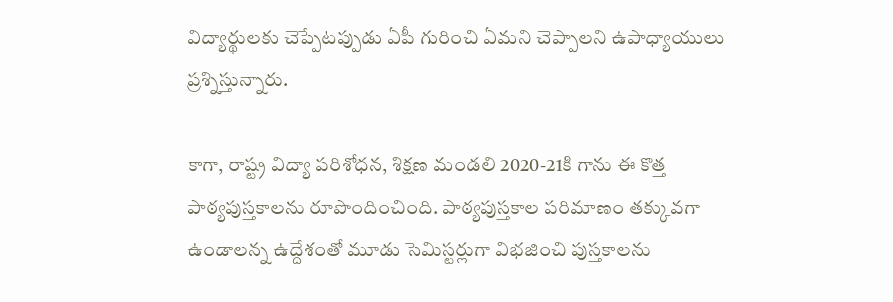విద్యార్థులకు చెప్పేటప్పుడు ఏపీ గురించి ఏమని చెప్పాలని ఉపాధ్యాయులు ప్రశ్నిస్తున్నారు.

కాగా, రాష్ట్ర విద్యా పరిశోధన, శిక్షణ మండలి 2020-21కి గాను ఈ కొత్త పాఠ్యపుస్తకాలను రూపొందించింది. పాఠ్యపుస్తకాల పరిమాణం తక్కువగా ఉండాలన్న ఉద్దేశంతో మూడు సెమిస్టర్లుగా విభజించి పుస్తకాలను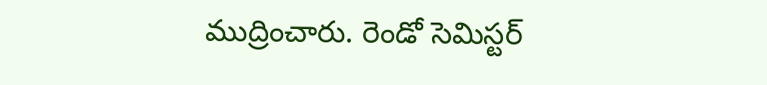ముద్రించారు. రెండో సెమిస్టర్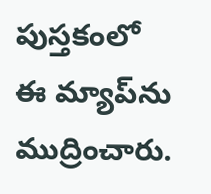పుస్తకంలో ఈ మ్యాప్‌ను ముద్రించారు.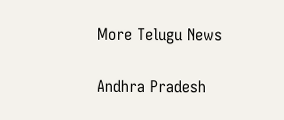More Telugu News

Andhra Pradesh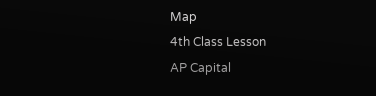Map
4th Class Lesson
AP Capital